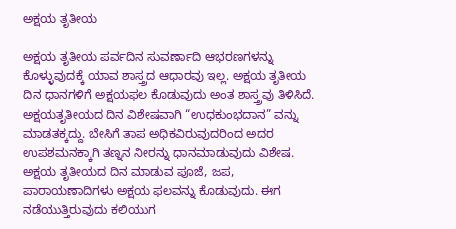ಅಕ್ಷಯ ತೃತೀಯ

ಅಕ್ಷಯ ತೃತೀಯ ಪರ್ವದಿನ ಸುವರ್ಣಾದಿ ಆಭರಣಗಳನ್ನು ಕೊಳ್ಳುವುದಕ್ಕೆ ಯಾವ ಶಾಸ್ತ್ರದ ಆಧಾರವು ಇಲ್ಲ. ಅಕ್ಷಯ ತೃತೀಯ ದಿನ ಧಾನಗಳಿಗೆ ಅಕ್ಷಯಫಲ ಕೊಡುವುದು ಅಂತ ಶಾಸ್ತ್ರವು ತಿಳಿಸಿದೆ. ಅಕ್ಷಯತೃತೀಯದ ದಿನ ವಿಶೇಷವಾಗಿ “ಉಧಕುಂಭದಾನ” ವನ್ನು ಮಾಡತಕ್ಕದ್ದು. ಬೇಸಿಗೆ ತಾಪ ಅಧಿಕವಿರುವುದರಿಂದ ಅದರ ಉಪಶಮನಕ್ಕಾಗಿ ತಣ್ನನ ನೀರನ್ನು ಧಾನಮಾಡುವುದು ವಿಶೇಷ. ಅಕ್ಷಯ ತೃತೀಯದ ದಿನ ಮಾಡುವ ಪೂಜೆ, ಜಪ, ಪಾರಾಯಣಾದಿಗಳು ಅಕ್ಷಯ ಫಲವನ್ನು ಕೊಡುವುದು. ಈಗ ನಡೆಯುತ್ತಿರುವುದು ಕಲಿಯುಗ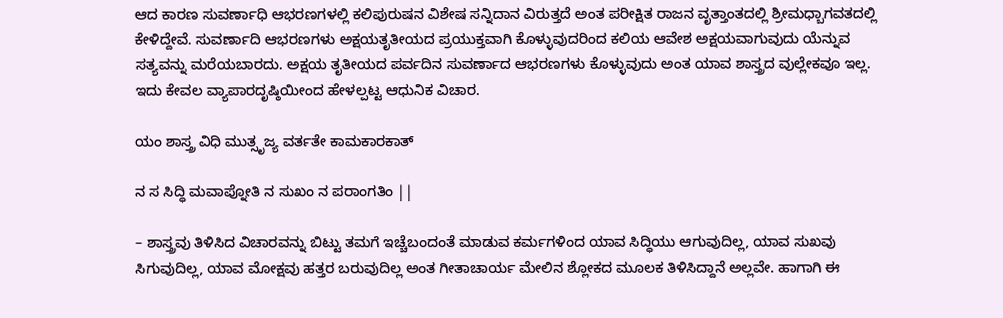ಆದ ಕಾರಣ ಸುವರ್ಣಾಧಿ ಆಭರಣಗಳಲ್ಲಿ ಕಲಿಪುರುಷನ ವಿಶೇಷ ಸನ್ನಿದಾನ ವಿರುತ್ತದೆ ಅಂತ ಪರೀಕ್ಷಿತ ರಾಜನ ವೃತ್ತಾಂತದಲ್ಲಿ ಶ್ರೀಮಧ್ಬಾಗವತದಲ್ಲಿ ಕೇಳಿದ್ದೇವೆ. ಸುವರ್ಣಾದಿ ಆಭರಣಗಳು ಅಕ್ಷಯತೃತೀಯದ ಪ್ರಯುಕ್ತವಾಗಿ ಕೊಳ್ಳುವುದರಿಂದ ಕಲಿಯ ಆವೇಶ ಅಕ್ಷಯವಾಗುವುದು ಯೆನ್ನುವ ಸತ್ಯವನ್ನು ಮರೆಯಬಾರದು. ಅಕ್ಷಯ ತೃತೀಯದ ಪರ್ವದಿನ ಸುವರ್ಣಾದ ಆಭರಣಗಳು ಕೊಳ್ಳುವುದು ಅಂತ ಯಾವ ಶಾಸ್ತ್ರದ ವುಲ್ಲೇಕವೂ ಇಲ್ಲ. ಇದು ಕೇವಲ ವ್ಯಾಪಾರದೃಷ್ಠಿಯೀಂದ ಹೇಳಲ್ಪಟ್ಟ ಆಧುನಿಕ ವಿಚಾರ.

ಯಂ ಶಾಸ್ತ್ರ ವಿಧಿ ಮುತ್ಸೃಜ್ಯ ವರ್ತತೇ ಕಾಮಕಾರಕಾತ್

ನ ಸ ಸಿದ್ಧಿ ಮವಾಪ್ನೋತಿ ನ ಸುಖಂ ನ ಪರಾಂಗತಿಂ ||

– ಶಾಸ್ತ್ರವು ತಿಳಿಸಿದ ವಿಚಾರವನ್ನು ಬಿಟ್ಟು ತಮಗೆ ಇಚ್ಚೆಬಂದಂತೆ ಮಾಡುವ ಕರ್ಮಗಳಿಂದ ಯಾವ ಸಿದ್ಧಿಯು ಆಗುವುದಿಲ್ಲ, ಯಾವ ಸುಖವು ಸಿಗುವುದಿಲ್ಲ, ಯಾವ ಮೋಕ್ಷವು ಹತ್ತರ ಬರುವುದಿಲ್ಲ ಅಂತ ಗೀತಾಚಾರ್ಯ ಮೇಲಿನ ಶ್ಲೋಕದ ಮೂಲಕ ತಿಳಿಸಿದ್ದಾನೆ ಅಲ್ಲವೇ. ಹಾಗಾಗಿ ಈ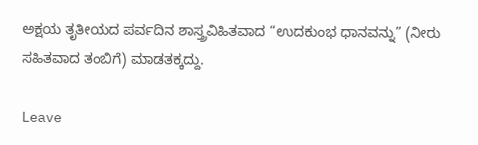ಅಕ್ಷಯ ತೃತೀಯದ ಪರ್ವದಿನ ಶಾಸ್ತ್ರವಿಹಿತವಾದ “ಉದಕುಂಭ ಧಾನವನ್ನು” (ನೀರು ಸಹಿತವಾದ ತಂಬಿಗೆ) ಮಾಡತಕ್ಕದ್ದು.

Leave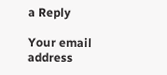a Reply

Your email address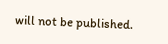will not be published.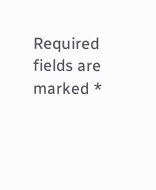Required fields are marked *